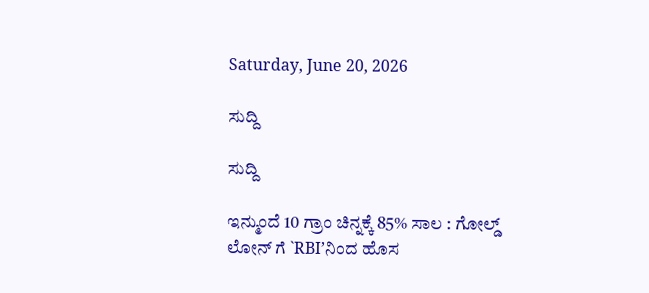Saturday, June 20, 2026

ಸುದ್ದಿ

ಸುದ್ದಿ

ಇನ್ಮುಂದೆ 10 ಗ್ರಾಂ ಚಿನ್ನಕ್ಕೆ 85% ಸಾಲ : ಗೋಲ್ಡ್ ಲೋನ್ ಗೆ `RBI’ನಿಂದ ಹೊಸ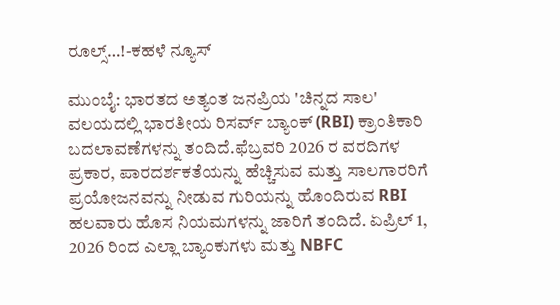ರೂಲ್ಸ್…!-ಕಹಳೆ ನ್ಯೂಸ್

ಮುಂಬೈ: ಭಾರತದ ಅತ್ಯಂತ ಜನಪ್ರಿಯ 'ಚಿನ್ನದ ಸಾಲ' ವಲಯದಲ್ಲಿ ಭಾರತೀಯ ರಿಸರ್ವ್ ಬ್ಯಾಂಕ್ (RBI) ಕ್ರಾಂತಿಕಾರಿ ಬದಲಾವಣೆಗಳನ್ನು ತಂದಿದೆ.ಫೆಬ್ರವರಿ 2026 ರ ವರದಿಗಳ ಪ್ರಕಾರ, ಪಾರದರ್ಶಕತೆಯನ್ನು ಹೆಚ್ಚಿಸುವ ಮತ್ತು ಸಾಲಗಾರರಿಗೆ ಪ್ರಯೋಜನವನ್ನು ನೀಡುವ ಗುರಿಯನ್ನು ಹೊಂದಿರುವ RBI ಹಲವಾರು ಹೊಸ ನಿಯಮಗಳನ್ನು ಜಾರಿಗೆ ತಂದಿದೆ. ಏಪ್ರಿಲ್ 1, 2026 ರಿಂದ ಎಲ್ಲಾ ಬ್ಯಾಂಕುಗಳು ಮತ್ತು NBFC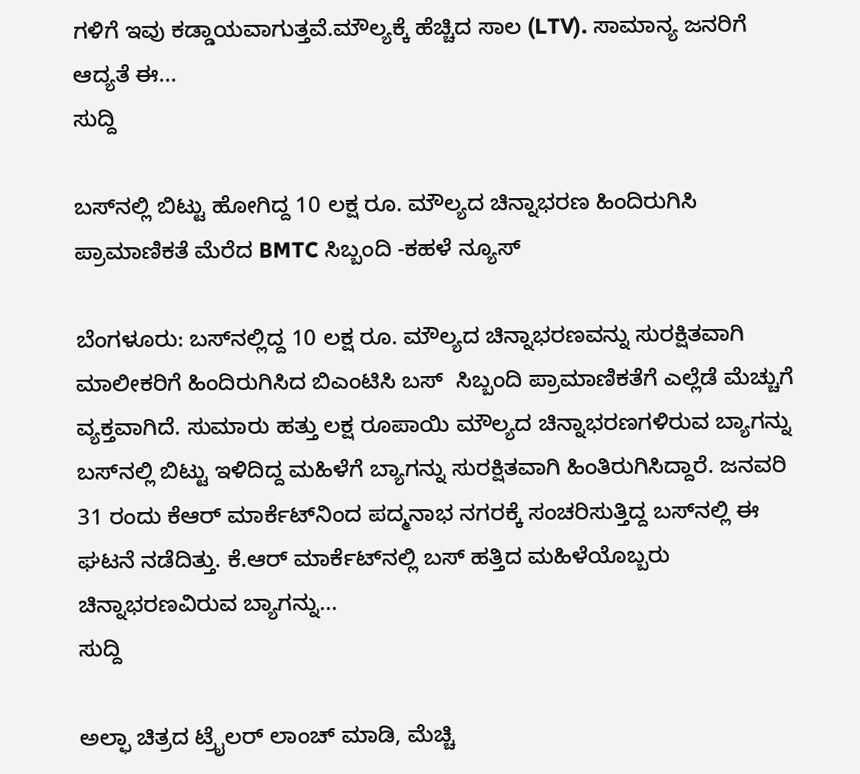ಗಳಿಗೆ ಇವು ಕಡ್ಡಾಯವಾಗುತ್ತವೆ.ಮೌಲ್ಯಕ್ಕೆ ಹೆಚ್ಚಿದ ಸಾಲ (LTV). ಸಾಮಾನ್ಯ ಜನರಿಗೆ ಆದ್ಯತೆ ಈ...
ಸುದ್ದಿ

ಬಸ್‌ನಲ್ಲಿ ಬಿಟ್ಟು ಹೋಗಿದ್ದ 10 ಲಕ್ಷ ರೂ. ಮೌಲ್ಯದ ಚಿನ್ನಾಭರಣ ಹಿಂದಿರುಗಿಸಿ ಪ್ರಾಮಾಣಿಕತೆ ಮೆರೆದ BMTC ಸಿಬ್ಬಂದಿ -ಕಹಳೆ ನ್ಯೂಸ್

ಬೆಂಗಳೂರು: ಬಸ್‌ನಲ್ಲಿದ್ದ 10 ಲಕ್ಷ ರೂ. ಮೌಲ್ಯದ ಚಿನ್ನಾಭರಣವನ್ನು ಸುರಕ್ಷಿತವಾಗಿ ಮಾಲೀಕರಿಗೆ ಹಿಂದಿರುಗಿಸಿದ ಬಿಎಂಟಿಸಿ ಬಸ್  ಸಿಬ್ಬಂದಿ ಪ್ರಾಮಾಣಿಕತೆಗೆ ಎಲ್ಲೆಡೆ ಮೆಚ್ಚುಗೆ ವ್ಯಕ್ತವಾಗಿದೆ. ಸುಮಾರು ಹತ್ತು ಲಕ್ಷ ರೂಪಾಯಿ ಮೌಲ್ಯದ ಚಿನ್ನಾಭರಣಗಳಿರುವ ಬ್ಯಾಗನ್ನು ಬಸ್‌ನಲ್ಲಿ ಬಿಟ್ಟು ಇಳಿದಿದ್ದ ಮಹಿಳೆಗೆ ಬ್ಯಾಗನ್ನು ಸುರಕ್ಷಿತವಾಗಿ ಹಿಂತಿರುಗಿಸಿದ್ದಾರೆ. ಜನವರಿ 31 ರಂದು ಕೆಆರ್ ಮಾರ್ಕೆಟ್‌ನಿಂದ ಪದ್ಮನಾಭ ನಗರಕ್ಕೆ ಸಂಚರಿಸುತ್ತಿದ್ದ ಬಸ್‌ನಲ್ಲಿ ಈ ಘಟನೆ ನಡೆದಿತ್ತು. ಕೆ.ಆರ್ ಮಾರ್ಕೆಟ್‌ನಲ್ಲಿ ಬಸ್ ಹತ್ತಿದ ಮಹಿಳೆಯೊಬ್ಬರು ಚಿನ್ನಾಭರಣವಿರುವ ಬ್ಯಾಗನ್ನು...
ಸುದ್ದಿ

ಅಲ್ಫಾ ಚಿತ್ರದ ಟ್ರೈಲರ್ ಲಾಂಚ್ ಮಾಡಿ, ಮೆಚ್ಚಿ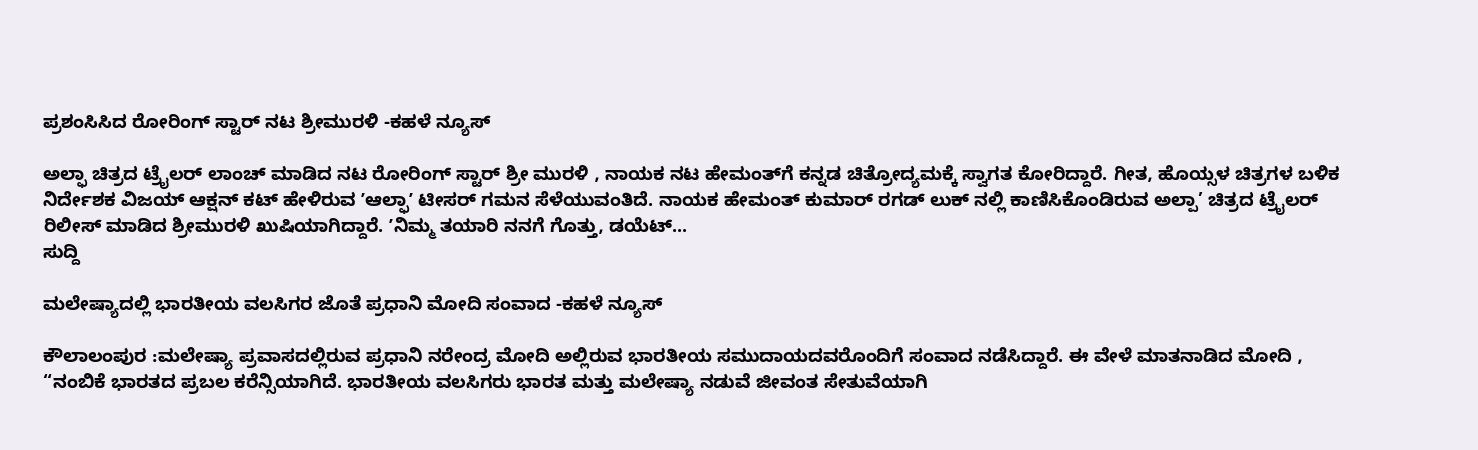ಪ್ರಶಂಸಿಸಿದ ರೋರಿಂಗ್ ಸ್ಟಾರ್ ನಟ ಶ್ರೀಮುರಳಿ -ಕಹಳೆ ನ್ಯೂಸ್

ಅಲ್ಫಾ ಚಿತ್ರದ ಟ್ರೈಲರ್‌ ಲಾಂಚ್ ಮಾಡಿದ ನಟ ರೋರಿಂಗ್ ಸ್ಟಾರ್ ಶ್ರೀ ಮುರಳಿ , ನಾಯಕ ನಟ ಹೇಮಂತ್‌ಗೆ ಕನ್ನಡ ಚಿತ್ರೋದ್ಯಮಕ್ಕೆ ಸ್ವಾಗತ ಕೋರಿದ್ದಾರೆ. ಗೀತ, ಹೊಯ್ಸಳ ಚಿತ್ರಗಳ ಬಳಿಕ ನಿರ್ದೇಶಕ ವಿಜಯ್ ಆಕ್ಷನ್ ಕಟ್ ಹೇಳಿರುವ ʼಆಲ್ಫಾʼ ಟೀಸರ್ ಗಮನ ಸೆಳೆಯುವಂತಿದೆ. ನಾಯಕ ಹೇಮಂತ್ ಕುಮಾರ್ ರಗಡ್ ಲುಕ್ ನಲ್ಲಿ ಕಾಣಿಸಿಕೊಂಡಿರುವ ಅಲ್ಪಾ’ ಚಿತ್ರದ ಟ್ರೈಲರ್‌ ರಿಲೀಸ್ ಮಾಡಿದ ಶ್ರೀಮುರಳಿ ಖುಷಿಯಾಗಿದ್ದಾರೆ. ʼನಿಮ್ಮ ತಯಾರಿ ನನಗೆ ಗೊತ್ತು, ಡಯೆಟ್...
ಸುದ್ದಿ

ಮಲೇಷ್ಯಾದಲ್ಲಿ ಭಾರತೀಯ ವಲಸಿಗರ ಜೊತೆ ಪ್ರಧಾನಿ ಮೋದಿ ಸಂವಾದ -ಕಹಳೆ ನ್ಯೂಸ್

ಕೌಲಾಲಂಪುರ :ಮಲೇಷ್ಯಾ ಪ್ರವಾಸದಲ್ಲಿರುವ ಪ್ರಧಾನಿ ನರೇಂದ್ರ ಮೋದಿ ಅಲ್ಲಿರುವ ಭಾರತೀಯ ಸಮುದಾಯದವರೊಂದಿಗೆ ಸಂವಾದ ನಡೆಸಿದ್ದಾರೆ. ಈ ವೇಳೆ ಮಾತನಾಡಿದ ಮೋದಿ , “ನಂಬಿಕೆ ಭಾರತದ ಪ್ರಬಲ ಕರೆನ್ಸಿಯಾಗಿದೆ. ಭಾರತೀಯ ವಲಸಿಗರು ಭಾರತ ಮತ್ತು ಮಲೇಷ್ಯಾ ನಡುವೆ ಜೀವಂತ ಸೇತುವೆಯಾಗಿ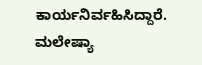ಕಾರ್ಯನಿರ್ವಹಿಸಿದ್ದಾರೆ. ಮಲೇಷ್ಯಾ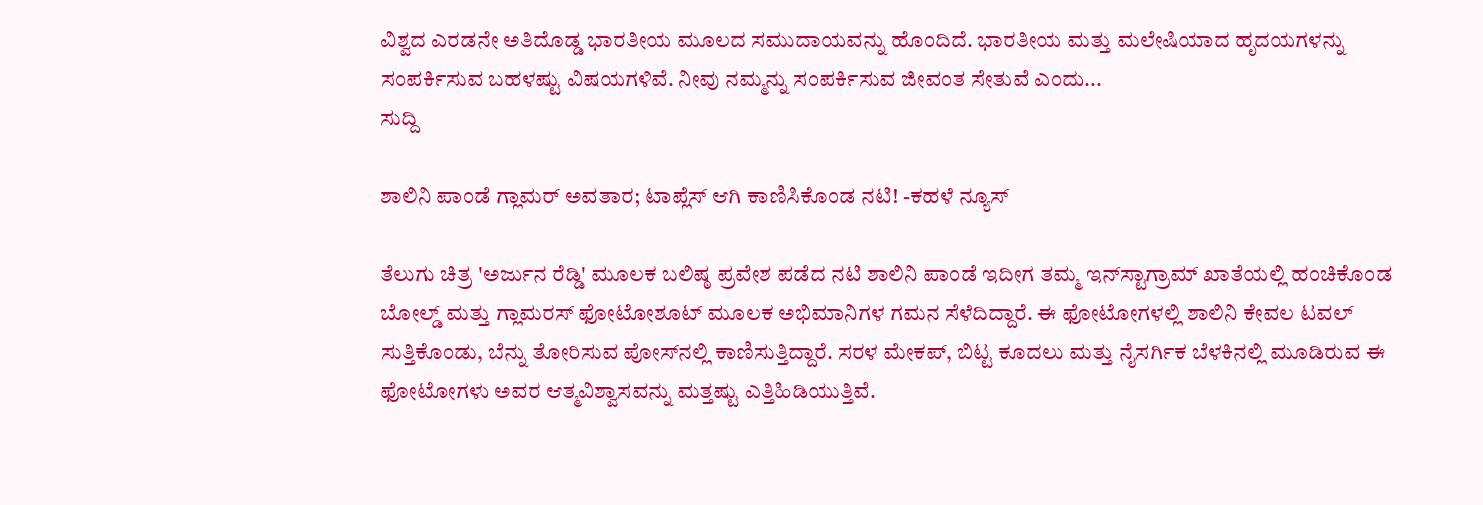ವಿಶ್ವದ ಎರಡನೇ ಅತಿದೊಡ್ಡ ಭಾರತೀಯ ಮೂಲದ ಸಮುದಾಯವನ್ನು ಹೊಂದಿದೆ. ಭಾರತೀಯ ಮತ್ತು ಮಲೇಷಿಯಾದ ಹೃದಯಗಳನ್ನು ಸಂಪರ್ಕಿಸುವ ಬಹಳಷ್ಟು ವಿಷಯಗಳಿವೆ. ನೀವು ನಮ್ಮನ್ನು ಸಂಪರ್ಕಿಸುವ ಜೀವಂತ ಸೇತುವೆ ಎಂದು...
ಸುದ್ದಿ

ಶಾಲಿನಿ ಪಾಂಡೆ ಗ್ಲಾಮರ್ ಅವತಾರ; ಟಾಪ್ಲೆಸ್ ಆಗಿ ಕಾಣಿಸಿಕೊಂಡ ನಟಿ! -ಕಹಳೆ ನ್ಯೂಸ್

ತೆಲುಗು ಚಿತ್ರ 'ಅರ್ಜುನ ರೆಡ್ಡಿ' ಮೂಲಕ ಬಲಿಷ್ಠ ಪ್ರವೇಶ ಪಡೆದ ನಟಿ ಶಾಲಿನಿ ಪಾಂಡೆ ಇದೀಗ ತಮ್ಮ ಇನ್‌ಸ್ಟಾಗ್ರಾಮ್ ಖಾತೆಯಲ್ಲಿ ಹಂಚಿಕೊಂಡ ಬೋಲ್ಡ್ ಮತ್ತು ಗ್ಲಾಮರಸ್ ಫೋಟೋಶೂಟ್ ಮೂಲಕ ಅಭಿಮಾನಿಗಳ ಗಮನ ಸೆಳೆದಿದ್ದಾರೆ. ಈ ಫೋಟೋಗಳಲ್ಲಿ ಶಾಲಿನಿ ಕೇವಲ ಟವಲ್ ಸುತ್ತಿಕೊಂಡು, ಬೆನ್ನು ತೋರಿಸುವ ಪೋಸ್‌ನಲ್ಲಿ ಕಾಣಿಸುತ್ತಿದ್ದಾರೆ. ಸರಳ ಮೇಕಪ್, ಬಿಟ್ಟ ಕೂದಲು ಮತ್ತು ನೈಸರ್ಗಿಕ ಬೆಳಕಿನಲ್ಲಿ ಮೂಡಿರುವ ಈ ಫೋಟೋಗಳು ಅವರ ಆತ್ಮವಿಶ್ವಾಸವನ್ನು ಮತ್ತಷ್ಟು ಎತ್ತಿಹಿಡಿಯುತ್ತಿವೆ.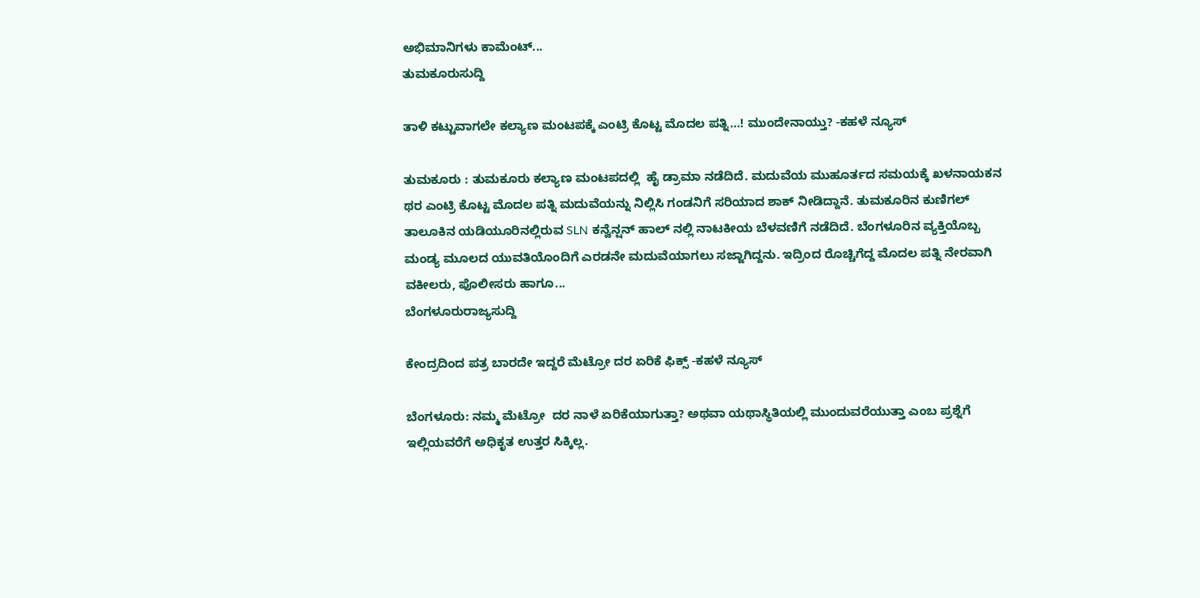ಅಭಿಮಾನಿಗಳು ಕಾಮೆಂಟ್...
ತುಮಕೂರುಸುದ್ದಿ

ತಾಳಿ ಕಟ್ಟುವಾಗಲೇ ಕಲ್ಯಾಣ ಮಂಟಪಕ್ಕೆ ಎಂಟ್ರಿ ಕೊಟ್ಟ ಮೊದಲ ಪತ್ನಿ…! ಮುಂದೇನಾಯ್ತು? -ಕಹಳೆ ನ್ಯೂಸ್

ತುಮಕೂರು : ತುಮಕೂರು ಕಲ್ಯಾಣ ಮಂಟಪದಲ್ಲಿ  ಹೈ ಡ್ರಾಮಾ ನಡೆದಿದೆ. ಮದುವೆಯ ಮುಹೂರ್ತದ ಸಮಯಕ್ಕೆ ಖಳನಾಯಕನ ಥರ ಎಂಟ್ರಿ ಕೊಟ್ಟ ಮೊದಲ ಪತ್ನಿ ಮದುವೆಯನ್ನು ನಿಲ್ಲಿಸಿ ಗಂಡನಿಗೆ ಸರಿಯಾದ ಶಾಕ್ ನೀಡಿದ್ದಾನೆ. ತುಮಕೂರಿನ ಕುಣಿಗಲ್ ತಾಲೂಕಿನ ಯಡಿಯೂರಿನಲ್ಲಿರುವ SLN ಕನ್ವೆನ್ಷನ್ ಹಾಲ್ ನಲ್ಲಿ ನಾಟಕೀಯ ಬೆಳವಣಿಗೆ ನಡೆದಿದೆ. ಬೆಂಗಳೂರಿನ ವ್ಯಕ್ತಿಯೊಬ್ಬ ಮಂಡ್ಯ ಮೂಲದ ಯುವತಿಯೊಂದಿಗೆ ಎರಡನೇ ಮದುವೆಯಾಗಲು ಸಜ್ಜಾಗಿದ್ದನು. ಇದ್ರಿಂದ ರೊಚ್ಚಿಗೆದ್ದ ಮೊದಲ ಪತ್ನಿ ನೇರವಾಗಿ ವಕೀಲರು, ಪೊಲೀಸರು ಹಾಗೂ...
ಬೆಂಗಳೂರುರಾಜ್ಯಸುದ್ದಿ

ಕೇಂದ್ರದಿಂದ ಪತ್ರ ಬಾರದೇ ಇದ್ದರೆ ಮೆಟ್ರೋ ದರ ಏರಿಕೆ ಫಿಕ್ಸ್‌ -ಕಹಳೆ ನ್ಯೂಸ್

ಬೆಂಗಳೂರು: ನಮ್ಮ ಮೆಟ್ರೋ  ದರ ನಾಳೆ ಏರಿಕೆಯಾಗುತ್ತಾ? ಅಥವಾ ಯಥಾಸ್ಥಿತಿಯಲ್ಲಿ ಮುಂದುವರೆಯುತ್ತಾ ಎಂಬ ಪ್ರಶ್ನೆಗೆ ಇಲ್ಲಿಯವರೆಗೆ ಅಧಿಕೃತ ಉತ್ತರ ಸಿಕ್ಕಿಲ್ಲ.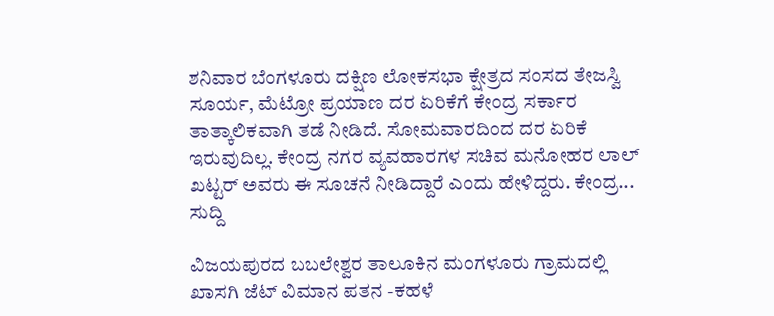ಶನಿವಾರ ಬೆಂಗಳೂರು ದಕ್ಷಿಣ ಲೋಕಸಭಾ ಕ್ಷೇತ್ರದ ಸಂಸದ ತೇಜಸ್ವಿ ಸೂರ್ಯ, ಮೆಟ್ರೋ ಪ್ರಯಾಣ ದರ ಏರಿಕೆಗೆ ಕೇಂದ್ರ ಸರ್ಕಾರ ತಾತ್ಕಾಲಿಕವಾಗಿ ತಡೆ ನೀಡಿದೆ. ಸೋಮವಾರದಿಂದ ದರ ಏರಿಕೆ ಇರುವುದಿಲ್ಲ. ಕೇಂದ್ರ ನಗರ ವ್ಯವಹಾರಗಳ ಸಚಿವ ಮನೋಹರ ಲಾಲ್ ಖಟ್ಟರ್ ಅವರು ಈ ಸೂಚನೆ ನೀಡಿದ್ದಾರೆ ಎಂದು ಹೇಳಿದ್ದರು. ಕೇಂದ್ರ...
ಸುದ್ದಿ

ವಿಜಯಪುರದ ಬಬಲೇಶ್ವರ ತಾಲೂಕಿನ ಮಂಗಳೂರು ಗ್ರಾಮದಲ್ಲಿ ಖಾಸಗಿ ಜೆಟ್ ವಿಮಾನ ಪತನ -ಕಹಳೆ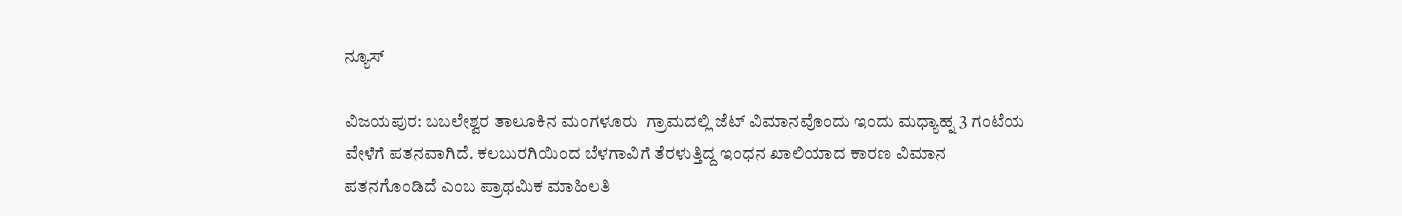ನ್ಯೂಸ್

ವಿಜಯಪುರ: ಬಬಲೇಶ್ವರ ತಾಲೂಕಿನ ಮಂಗಳೂರು  ಗ್ರಾಮದಲ್ಲಿ ಜೆಟ್ ವಿಮಾನವೊಂದು ಇಂದು ಮಧ್ಯಾಹ್ನ 3 ಗಂಟೆಯ ವೇಳೆಗೆ ಪತನವಾಗಿದೆ. ಕಲಬುರಗಿಯಿಂದ ಬೆಳಗಾವಿಗೆ ತೆರಳುತ್ತಿದ್ದ ಇಂಧನ ಖಾಲಿಯಾದ ಕಾರಣ ವಿಮಾನ ಪತನಗೊಂಡಿದೆ ಎಂಬ ಪ್ರಾಥಮಿಕ ಮಾಹಿಲತಿ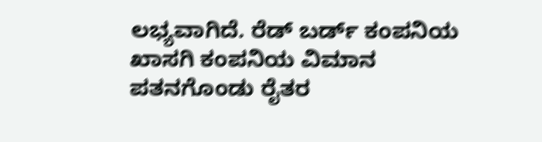ಲಭ್ಯವಾಗಿದೆ. ರೆಡ್ ಬರ್ಡ್‌ ಕಂಪನಿಯ ಖಾಸಗಿ ಕಂಪನಿಯ ವಿಮಾನ ಪತನಗೊಂಡು ರೈತರ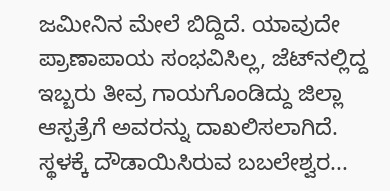ಜಮೀನಿನ ಮೇಲೆ ಬಿದ್ದಿದೆ. ಯಾವುದೇ ಪ್ರಾಣಾಪಾಯ ಸಂಭವಿಸಿಲ್ಲ, ಜೆಟ್‌ನಲ್ಲಿದ್ದ ಇಬ್ಬರು ತೀವ್ರ ಗಾಯಗೊಂಡಿದ್ದು ಜಿಲ್ಲಾ ಆಸ್ಪತ್ರೆಗೆ ಅವರನ್ನು ದಾಖಲಿಸಲಾಗಿದೆ. ಸ್ಥಳಕ್ಕೆ ದೌಡಾಯಿಸಿರುವ ಬಬಲೇಶ್ವರ...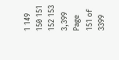1 149 150 151 152 153 3,399
Page 151 of 3399